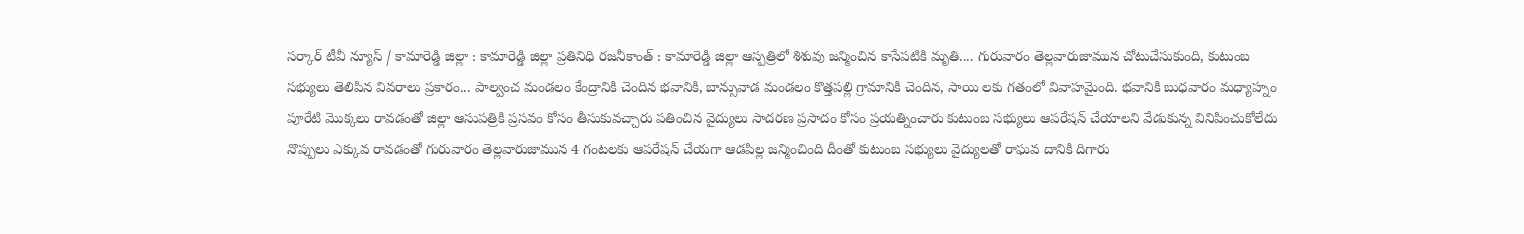సర్కార్ టీవీ న్యూస్ / కామారెడ్డి జిల్లా : కామారెడ్డి జిల్లా ప్రతినిధి రజనీకాంత్ : కామారెడ్డి జిల్లా ఆస్పత్రిలో శిశువు జన్మించిన కాసేపటికి మృతి.... గురువారం తెల్లవారుజామున చోటుచేసుకుంది, కుటుంబ సభ్యులు తెలిపిన వివరాలు ప్రకారం... పాల్వంచ మండలం కేంద్రానికి చెందిన భవానికి, బాన్సువాడ మండలం కొత్తపల్లి గ్రామానికి చెందిన, సాయి లకు గతంలో వివాహమైంది. భవానికి బుధవారం మధ్యాహ్నం పూరేటి మొక్కలు రావడంతో జిల్లా ఆసుపత్రికి ప్రసవం కోసం తీసుకువచ్చారు పతించిన వైద్యులు సాదరణ ప్రసాదం కోసం ప్రయత్నించారు కుటుంబ సభ్యులు ఆపరేషన్ చేయాలని వేడుకున్న వినిపించుకోలేదు నొప్పులు ఎక్కువ రావడంతో గురువారం తెల్లవారుజామున 4 గంటలకు ఆపరేషన్ చేయగా ఆడపిల్ల జన్మించింది దీంతో కుటుంబ సభ్యులు వైద్యులతో రాఘవ దానికి దిగారు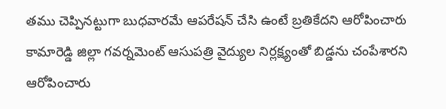తము చెప్పినట్టుగా బుధవారమే ఆపరేషన్ చేసి ఉంటే బ్రతికేదని ఆరోపించారు కామారెడ్డి జిల్లా గవర్నమెంట్ ఆసుపత్రి వైద్యుల నిర్లక్ష్యంతో బిడ్డను చంపేశారని ఆరోపించారు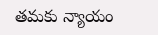తమకు న్యాయం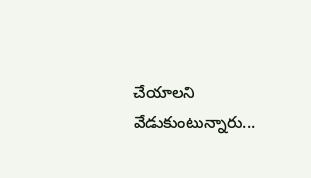చేయాలని వేడుకుంటున్నారు...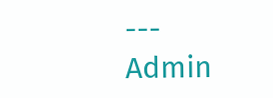---
Admin